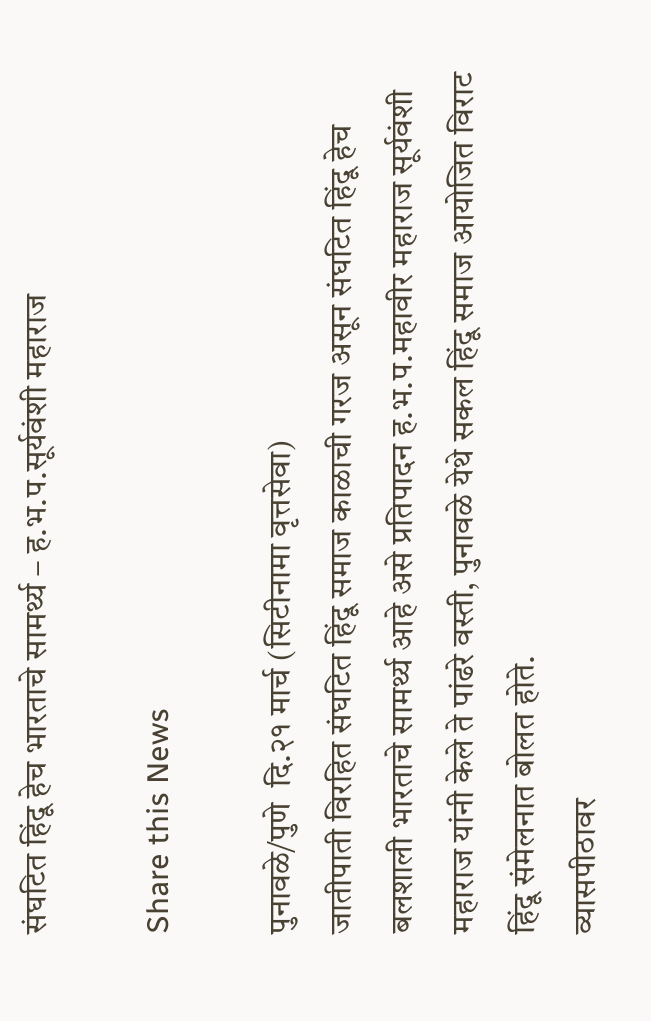संघटित हिंदू हेच भारताचे सामर्थ्य – ह.भ.प.सूर्यवंशी महाराज

Share this News

पुनावळे/पुणे  दि.२१ मार्च (सिटीनामा वृत्तसेवा)
जातीपाती विरहित संघटित हिंदू समाज काळाची गरज असून संघटित हिंदू हेच बलशाली भारताचे सामर्थ्य आहे असे प्रतिपादन ह.भ.प.महावीर महाराज सूर्यवंशी महाराज यांनी केले ते पांढरे वस्ती, पुनावळे येथे सकल हिंदू समाज आयोजित विराट हिंदू संमेलनात बोलत होते.
व्यासपीठावर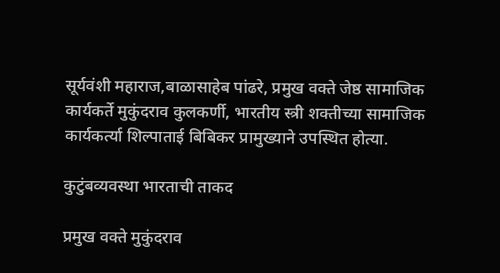सूर्यवंशी महाराज,बाळासाहेब पांढरे, प्रमुख वक्ते जेष्ठ सामाजिक कार्यकर्ते मुकुंदराव कुलकर्णी, भारतीय स्त्री शक्तीच्या सामाजिक कार्यकर्त्या शिल्पाताई बिबिकर प्रामुख्याने उपस्थित होत्या.

कुटुंबव्यवस्था भारताची ताकद

प्रमुख वक्ते मुकुंदराव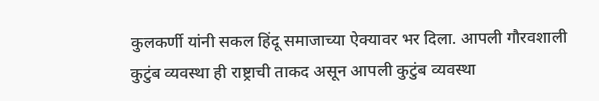कुलकर्णी यांनी सकल हिंदू समाजाच्या ऐक्यावर भर दिला. आपली गौरवशाली कुटुंब व्यवस्था ही राष्ट्राची ताकद असून आपली कुटुंब व्यवस्था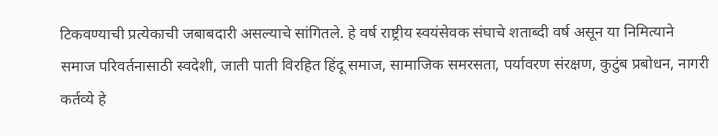टिकवण्याची प्रत्येकाची जबाबदारी असल्याचे सांगितले. हे वर्ष राष्ट्रीय स्वयंसेवक संघाचे शताब्दी वर्ष असून या निमित्याने समाज परिवर्तनासाठी स्वदेशी, जाती पाती विरहित हिंदू समाज, सामाजिक समरसता, पर्यावरण संरक्षण, कुटुंब प्रबोधन, नागरी कर्तव्ये हे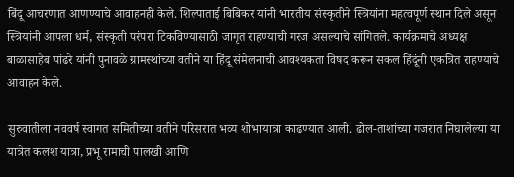बिंदू आचरणात आणण्याचे आवाहनही केले. शिल्पाताई बिबिकर यांनी भारतीय संस्कृतीने स्त्रियांना महत्वपूर्ण स्थान दिले असून स्त्रियांनी आपला धर्म, संस्कृती परंपरा टिकविण्यासाठी जागृत राहण्याची गरज असल्याचे सांगितले. कार्यक्रमाचे अध्यक्ष बाळासाहेब पांढरे यांनी पुनावळे ग्रामस्थांच्या वतीने या हिंदू संमेलनाची आवश्यकता विषद करून सकल हिंदूंनी एकत्रित राहण्याचे आवाहन केले.

सुरुवातीला नववर्ष स्वागत समितीच्या वतीने परिसरात भव्य शोभायात्रा काढण्यात आली. ढोल-ताशांच्या गजरात निघालेल्या या यात्रेत कलश यात्रा, प्रभू रामाची पालखी आणि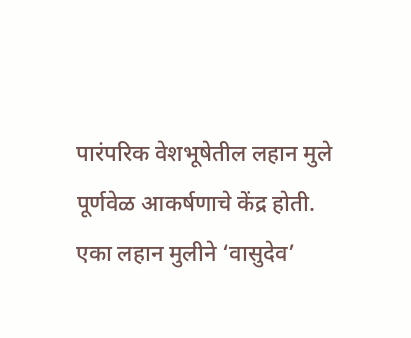पारंपरिक वेशभूषेतील लहान मुले पूर्णवेळ आकर्षणाचे केंद्र होती. एका लहान मुलीने ‘वासुदेव’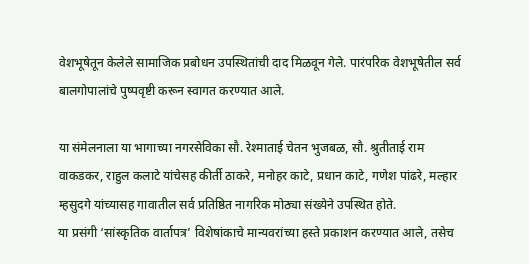वेशभूषेतून केलेले सामाजिक प्रबोधन उपस्थितांची दाद मिळवून गेले. पारंपरिक वेशभूषेतील सर्व बालगोपालांचे पुष्पवृष्टी करून स्वागत करण्यात आले.

या संमेलनाला या भागाच्या नगरसेविका सौ. रेश्माताई चेतन भुजबळ, सौ. श्रुतीताई राम वाकडकर, राहुल कलाटे यांचेसह कीर्ती ठाकरे, मनोहर काटे, प्रधान काटे, गणेश पांढरे, मल्हार म्हसुदगे यांच्यासह गावातील सर्व प्रतिष्ठित नागरिक मोठ्या संख्येने उपस्थित होते.
या प्रसंगी ‘सांस्कृतिक वार्तापत्र’ विशेषांकाचे मान्यवरांच्या हस्ते प्रकाशन करण्यात आले, तसेच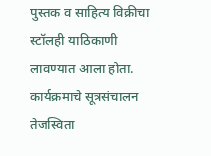पुस्तक व साहित्य विक्रीचा स्टॉलही याठिकाणी लावण्यात आला होता. कार्यक्रमाचे सूत्रसंचालन तेजस्विता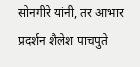सोनगीरे यांनी, तर आभार प्रदर्शन शैलेश पाचपुते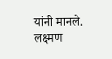यांनी मानले. लक्ष्मण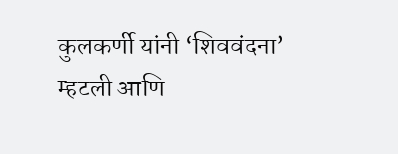कुलकर्णी यांनी ‘शिववंदना’ म्हटली आणि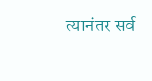त्यानंतर सर्व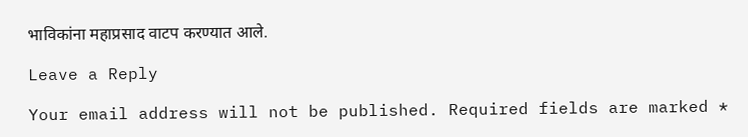भाविकांना महाप्रसाद वाटप करण्यात आले.

Leave a Reply

Your email address will not be published. Required fields are marked *